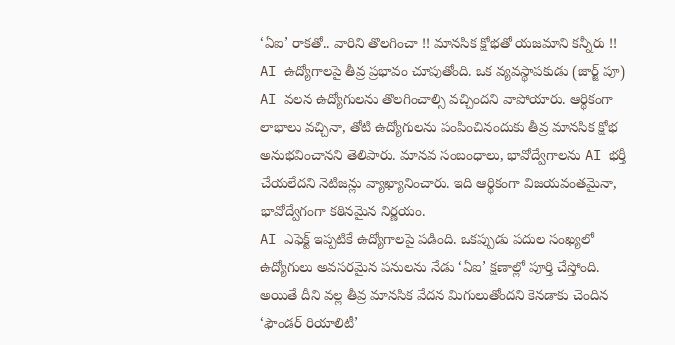‘ఏఐ’ రాకతో.. వారిని తొలగించా !! మానసిక క్షోభతో యజమాని కన్నీరు !!
AI ఉద్యోగాలపై తీవ్ర ప్రభావం చూపుతోంది. ఒక వ్యవస్థాపకుడు (జార్జ్ పూ) AI వలన ఉద్యోగులను తొలగించాల్సి వచ్చిందని వాపోయారు. ఆర్థికంగా లాభాలు వచ్చినా, తోటి ఉద్యోగులను పంపించినందుకు తీవ్ర మానసిక క్షోభ అనుభవించానని తెలిపారు. మానవ సంబంధాలు, భావోద్వేగాలను AI భర్తీ చేయలేదని నెటిజన్లు వ్యాఖ్యానించారు. ఇది ఆర్థికంగా విజయవంతమైనా, భావోద్వేగంగా కఠినమైన నిర్ణయం.
AI ఎఫెక్ట్ ఇప్పటికే ఉద్యోగాలపై పడింది. ఒకప్పుడు పదుల సంఖ్యలో ఉద్యోగులు అవసరమైన పనులను నేడు ‘ఏఐ’ క్షణాల్లో పూర్తి చేస్తోంది. అయితే దీని వల్ల తీవ్ర మానసిక వేదన మిగులుతోందని కెనడాకు చెందిన ‘ఫౌండర్ రియాలిటీ’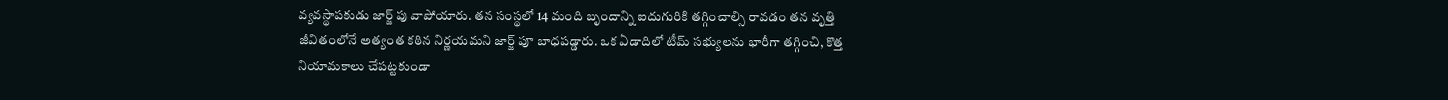వ్యవస్థాపకుడు జార్జ్ పు వాపోయారు. తన సంస్థలో 14 మంది బృందాన్ని ఐదుగురికి తగ్గించాల్సి రావడం తన వృత్తి జీవితంలోనే అత్యంత కఠిన నిర్ణయమని జార్జ్ పూ బాధపడ్డారు. ఒక ఏడాదిలో టీమ్ సభ్యులను భారీగా తగ్గించి, కొత్త నియామకాలు చేపట్టకుండా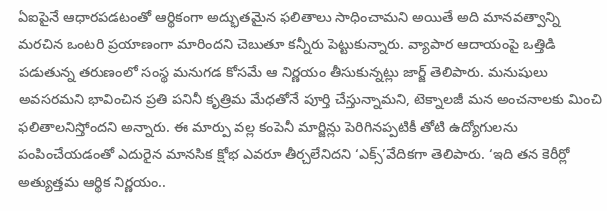ఏఐపైనే ఆధారపడటంతో ఆర్థికంగా అద్భుతమైన ఫలితాలు సాధించామని అయితే అది మానవత్వాన్ని మరచిన ఒంటరి ప్రయాణంగా మారిందని చెబుతూ కన్నీరు పెట్టుకున్నారు. వ్యాపార ఆదాయంపై ఒత్తిడి పడుతున్న తరుణంలో సంస్థ మనుగడ కోసమే ఆ నిర్ణయం తీసుకున్నట్లు జార్జ్ తెలిపారు. మనుషులు అవసరమని భావించిన ప్రతి పనినీ కృత్రిమ మేధతోనే పూర్తి చేస్తున్నామని, టెక్నాలజీ మన అంచనాలకు మించి ఫలితాలనిస్తోందని అన్నారు. ఈ మార్పు వల్ల కంపెనీ మార్జిన్లు పెరిగినప్పటికీ తోటి ఉద్యోగులను పంపించేయడంతో ఎదురైన మానసిక క్షోభ ఎవరూ తీర్చలేనిదని ‘ఎక్స్’వేదికగా తెలిపారు. ‘ఇది తన కెరీర్లో అత్యుత్తమ ఆర్థిక నిర్ణయం..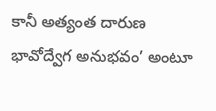కానీ అత్యంత దారుణ భావోద్వేగ అనుభవం’ అంటూ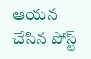ఆయన చేసిన పోస్ట్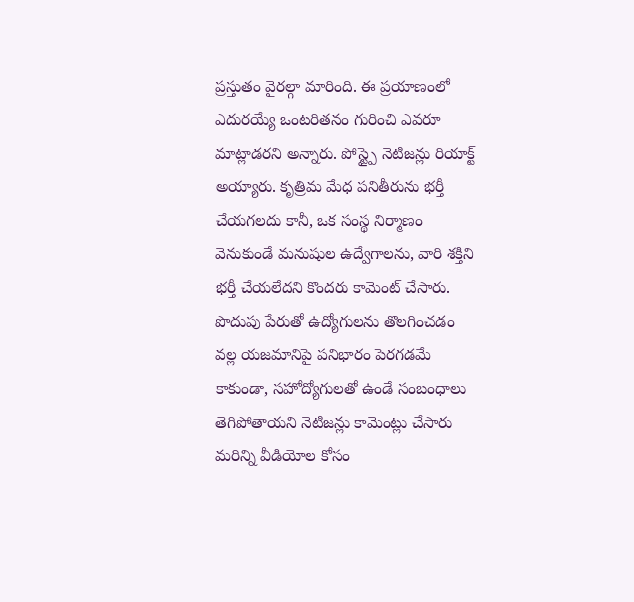ప్రస్తుతం వైరల్గా మారింది. ఈ ప్రయాణంలో ఎదురయ్యే ఒంటరితనం గురించి ఎవరూ మాట్లాడరని అన్నారు. పోస్ట్పై నెటిజన్లు రియాక్ట్ అయ్యారు. కృత్రిమ మేధ పనితీరును భర్తీ చేయగలదు కానీ, ఒక సంస్థ నిర్మాణం వెనుకుండే మనుషుల ఉద్వేగాలను, వారి శక్తిని భర్తీ చేయలేదని కొందరు కామెంట్ చేసారు. పొదుపు పేరుతో ఉద్యోగులను తొలగించడం వల్ల యజమానిపై పనిభారం పెరగడమే కాకుండా, సహోద్యోగులతో ఉండే సంబంధాలు తెగిపోతాయని నెటిజన్లు కామెంట్లు చేసారు
మరిన్ని వీడియోల కోసం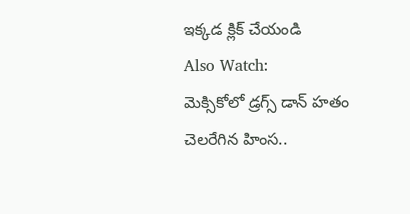ఇక్కడ క్లిక్ చేయండి
Also Watch:
మెక్సికోలో డ్రగ్స్ డాన్ హతం చెలరేగిన హింస..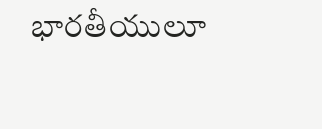భారతీయులూ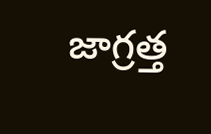జాగ్రత్త